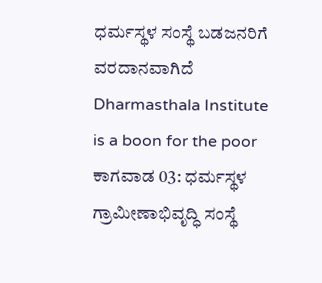ಧರ್ಮಸ್ಥಳ ಸಂಸ್ಥೆ ಬಡಜನರಿಗೆ ವರದಾನವಾಗಿದೆ
Dharmasthala Institute is a boon for the poor
ಕಾಗವಾಡ 03: ಧರ್ಮಸ್ಥಳ ಗ್ರಾಮೀಣಾಭಿವೃದ್ಧಿ ಸಂಸ್ಥೆ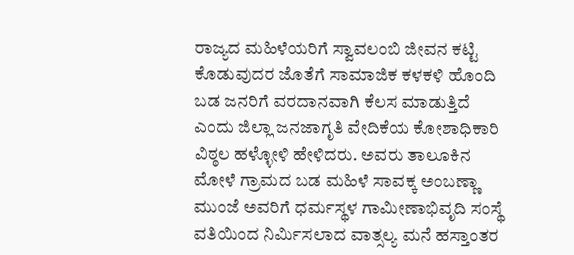ರಾಜ್ಯದ ಮಹಿಳೆಯರಿಗೆ ಸ್ವಾವಲಂಬಿ ಜೀವನ ಕಟ್ಟಿ ಕೊಡುವುದರ ಜೊತೆಗೆ ಸಾಮಾಜಿಕ ಕಳಕಳಿ ಹೊಂದಿ ಬಡ ಜನರಿಗೆ ವರದಾನವಾಗಿ ಕೆಲಸ ಮಾಡುತ್ತಿದೆ ಎಂದು ಜಿಲ್ಲಾ ಜನಜಾಗೃತಿ ವೇದಿಕೆಯ ಕೋಶಾಧಿಕಾರಿ ವಿಠ್ಠಲ ಹಳ್ಳೋಳಿ ಹೇಳಿದರು. ಅವರು ತಾಲೂಕಿನ ಮೋಳೆ ಗ್ರಾಮದ ಬಡ ಮಹಿಳೆ ಸಾವಕ್ಕ ಅಂಬಣ್ಣಾ ಮುಂಜೆ ಅವರಿಗೆ ಧರ್ಮಸ್ಥಳ ಗಾಮೀಣಾಭಿವೃದಿ ಸಂಸ್ಥೆ ವತಿಯಿಂದ ನಿರ್ಮಿಸಲಾದ ವಾತ್ಸಲ್ಯ ಮನೆ ಹಸ್ತಾಂತರ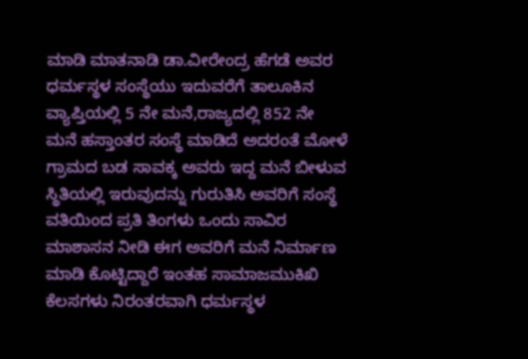ಮಾಡಿ ಮಾತನಾಡಿ ಡಾ.ವೀರೇಂದ್ರ ಹೆಗಡೆ ಅವರ ಧರ್ಮಸ್ಥಳ ಸಂಸ್ಥೆಯು ಇದುವರೆಗೆ ತಾಲೂಕಿನ ವ್ಯಾಪ್ತಿಯಲ್ಲಿ 5 ನೇ ಮನೆ,ರಾಜ್ಯದಲ್ಲಿ 852 ನೇ ಮನೆ ಹಸ್ತಾಂತರ ಸಂಸ್ಥೆ ಮಾಡಿದೆ ಅದರಂತೆ ಮೋಳೆ ಗ್ರಾಮದ ಬಡ ಸಾವಕ್ಕ ಅವರು ಇದ್ದ ಮನೆ ಬೀಳುವ ಸ್ಥಿತಿಯಲ್ಲಿ ಇರುವುದನ್ನು ಗುರುತಿಸಿ ಅವರಿಗೆ ಸಂಸ್ಥೆ ವತಿಯಿಂದ ಪ್ರತಿ ತಿಂಗಳು ಒಂದು ಸಾವಿರ ಮಾಶಾಸನ ನೀಡಿ ಈಗ ಅವರಿಗೆ ಮನೆ ನಿರ್ಮಾಣ ಮಾಡಿ ಕೊಟ್ಟಿದ್ದಾರೆ ಇಂತಹ ಸಾಮಾಜಮುಕಿಖಿ ಕೆಲಸಗಳು ನಿರಂತರವಾಗಿ ಧರ್ಮಸ್ಥಳ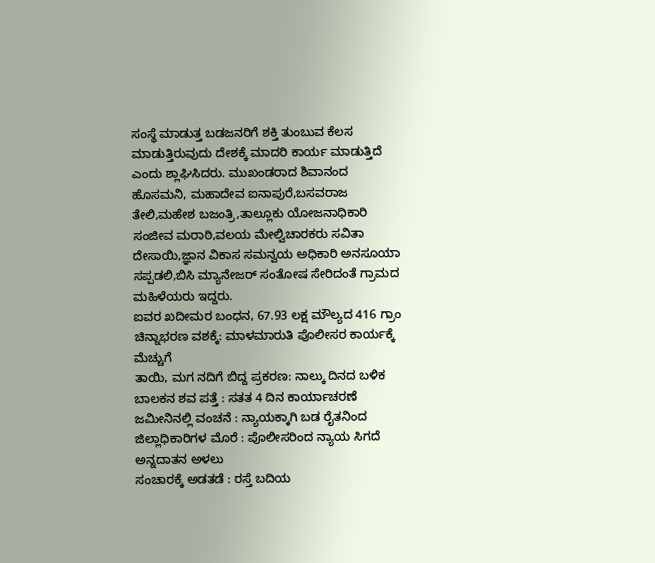ಸಂಸ್ಥೆ ಮಾಡುತ್ತ ಬಡಜನರಿಗೆ ಶಕ್ತಿ ತುಂಬುವ ಕೆಲಸ ಮಾಡುತ್ತಿರುವುದು ದೇಶಕ್ಕೆ ಮಾದರಿ ಕಾರ್ಯ ಮಾಡುತ್ತಿದೆ ಎಂದು ಶ್ಲಾಘಿಸಿದರು. ಮುಖಂಡರಾದ ಶಿವಾನಂದ ಹೊಸಮನಿ, ಮಹಾದೇವ ಐನಾಪುರೆ,ಬಸವರಾಜ ತೇಲಿ,ಮಹೇಶ ಬಜಂತ್ರಿ,ತಾಲ್ಲೂಕು ಯೋಜನಾಧಿಕಾರಿ ಸಂಜೀವ ಮರಾಠಿ,ವಲಯ ಮೇಲ್ವಿಚಾರಕರು ಸವಿತಾ ದೇಸಾಯಿ,ಜ್ಞಾನ ವಿಕಾಸ ಸಮನ್ವಯ ಅಧಿಕಾರಿ ಅನಸೂಯಾ ಸಪ್ಪಡಲಿ,ಬಿಸಿ ಮ್ಯಾನೇಜರ್ ಸಂತೋಷ ಸೇರಿದಂತೆ ಗ್ರಾಮದ ಮಹಿಳೆಯರು ಇದ್ದರು.
ಐವರ ಖದೀಮರ ಬಂಧನ, 67.93 ಲಕ್ಷ ಮೌಲ್ಯದ 416 ಗ್ರಾಂ ಚಿನ್ನಾಭರಣ ವಶಕ್ಕೆ: ಮಾಳಮಾರುತಿ ಪೊಲೀಸರ ಕಾರ್ಯಕ್ಕೆ ಮೆಚ್ಚುಗೆ
ತಾಯಿ, ಮಗ ನದಿಗೆ ಬಿದ್ದ ಪ್ರಕರಣ: ನಾಲ್ಕು ದಿನದ ಬಳಿಕ ಬಾಲಕನ ಶವ ಪತ್ತೆ : ಸತತ 4 ದಿನ ಕಾರ್ಯಾಚರಣೆ
ಜಮೀನಿನಲ್ಲಿ ವಂಚನೆ : ನ್ಯಾಯಕ್ಕಾಗಿ ಬಡ ರೈತನಿಂದ ಜಿಲ್ಲಾಧಿಕಾರಿಗಳ ಮೊರೆ : ಪೊಲೀಸರಿಂದ ನ್ಯಾಯ ಸಿಗದೆ ಅನ್ನದಾತನ ಅಳಲು
ಸಂಚಾರಕ್ಕೆ ಅಡತಡೆ : ರಸ್ತೆ ಬದಿಯ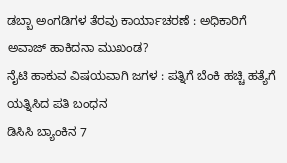ಡಬ್ಬಾ ಅಂಗಡಿಗಳ ತೆರವು ಕಾರ್ಯಾಚರಣೆ : ಅಧಿಕಾರಿಗೆ ಅವಾಜ್ ಹಾಕಿದನಾ ಮುಖಂಡ?
ನೈಟಿ ಹಾಕುವ ವಿಷಯವಾಗಿ ಜಗಳ : ಪತ್ನಿಗೆ ಬೆಂಕಿ ಹಚ್ಚಿ ಹತ್ಯೆಗೆ ಯತ್ನಿಸಿದ ಪತಿ ಬಂಧನ
ಡಿಸಿಸಿ ಬ್ಯಾಂಕಿನ 7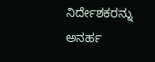ನಿರ್ದೇಶಕರನ್ನು ಅನರ್ಹ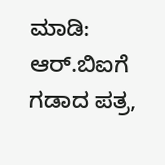ಮಾಡಿ: ಆರ್.ಬಿಐಗೆ ಗಡಾದ ಪತ್ರ,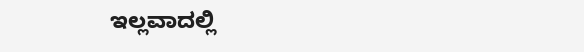ಇಲ್ಲವಾದಲ್ಲಿ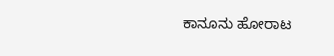ಕಾನೂನು ಹೋರಾಟ